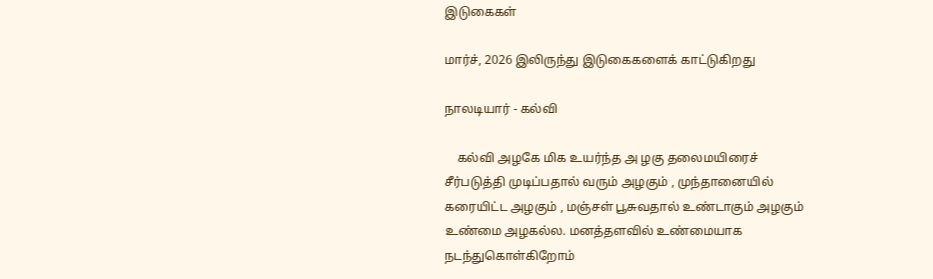இடுகைகள்

மார்ச், 2026 இலிருந்து இடுகைகளைக் காட்டுகிறது

நாலடியார் - கல்வி

    கல்வி அழகே மிக உயர்ந்த அ ழகு தலைமயிரைச் சீர்படுத்தி முடிப்பதால் வரும் அழகும் , முந்தானையில் கரையிட்ட அழகும் , மஞ்சள் பூசுவதால் உண்டாகும் அழகும் உண்மை அழகல்ல. மனத்தளவில் உண்மையாக நடந்துகொள்கிறோம்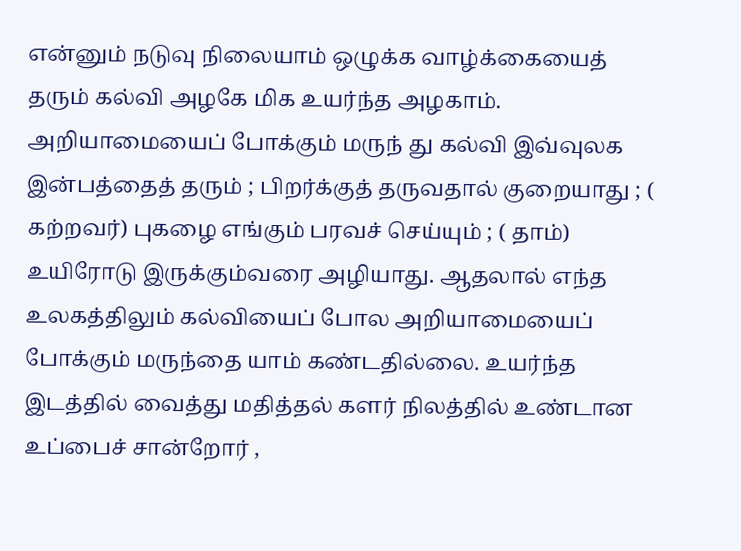என்னும் நடுவு நிலையாம் ஒழுக்க வாழ்க்கையைத் தரும் கல்வி அழகே மிக உயர்ந்த அழகாம். அறியாமையைப் போக்கும் மருந் து கல்வி இவ்வுலக இன்பத்தைத் தரும் ; பிறர்க்குத் தருவதால் குறையாது ; ( கற்றவர்) புகழை எங்கும் பரவச் செய்யும் ; ( தாம்) உயிரோடு இருக்கும்வரை அழியாது. ஆதலால் எந்த உலகத்திலும் கல்வியைப் போல அறியாமையைப் போக்கும் மருந்தை யாம் கண்டதில்லை. உயர்ந்த இடத்தில் வைத்து மதித்தல் களர் நிலத்தில் உண்டான உப்பைச் சான்றோர் ,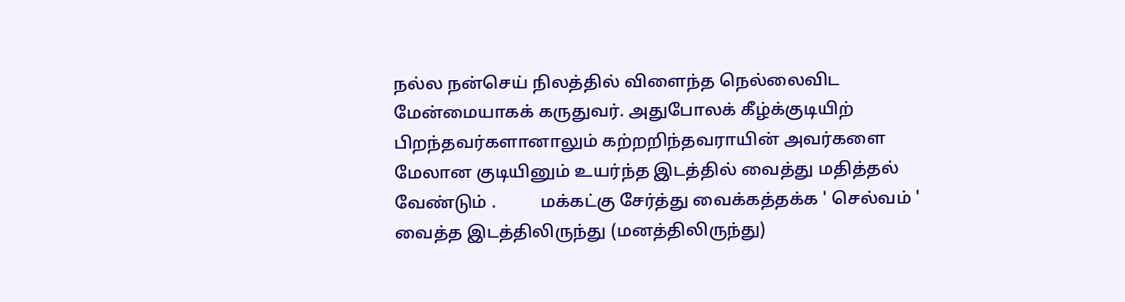நல்ல நன்செய் நிலத்தில் விளைந்த நெல்லைவிட மேன்மையாகக் கருதுவர். அதுபோலக் கீழ்க்குடியிற் பிறந்தவர்களானாலும் கற்றறிந்தவராயின் அவர்களை மேலான குடியினும் உயர்ந்த இடத்தில் வைத்து மதித்தல் வேண்டும் .          மக்கட்கு சேர்த்து வைக்கத்தக்க ' செல்வம் ' வைத்த இடத்திலிருந்து (மனத்திலிருந்து)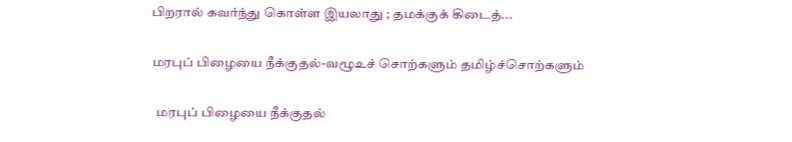பிறரால் கவர்ந்து கொள்ள இயலாது ; தமக்குக் கிடைத்...

மரபுப் பிழையை நீக்குதல்-வழூஉச் சொற்களும் தமிழ்ச்சொற்களும்

  மரபுப் பிழையை நீக்குதல்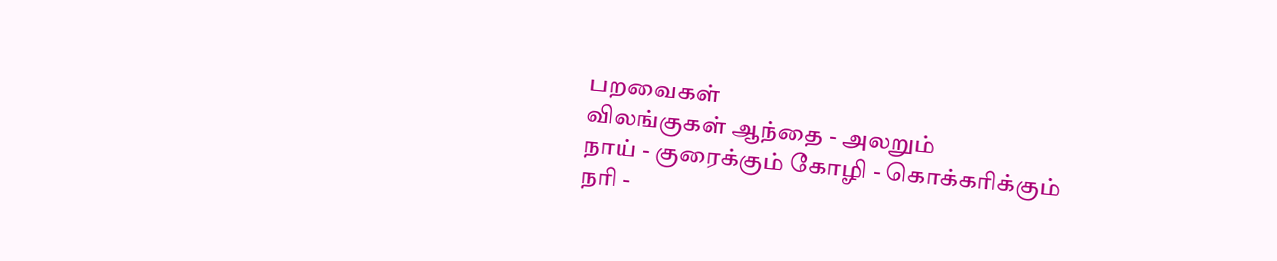பறவைகள்                                                              விலங்குகள் ஆந்தை - அலறும்                                                நாய் - குரைக்கும் கோழி - கொக்கரிக்கும்                                       நரி -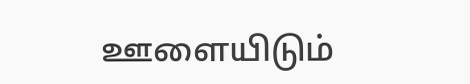ஊளையிடும்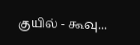குயில் - கூவு...